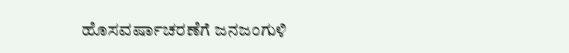ಹೊಸವರ್ಷಾಚರಣೆಗೆ ಜನಜಂಗುಳಿ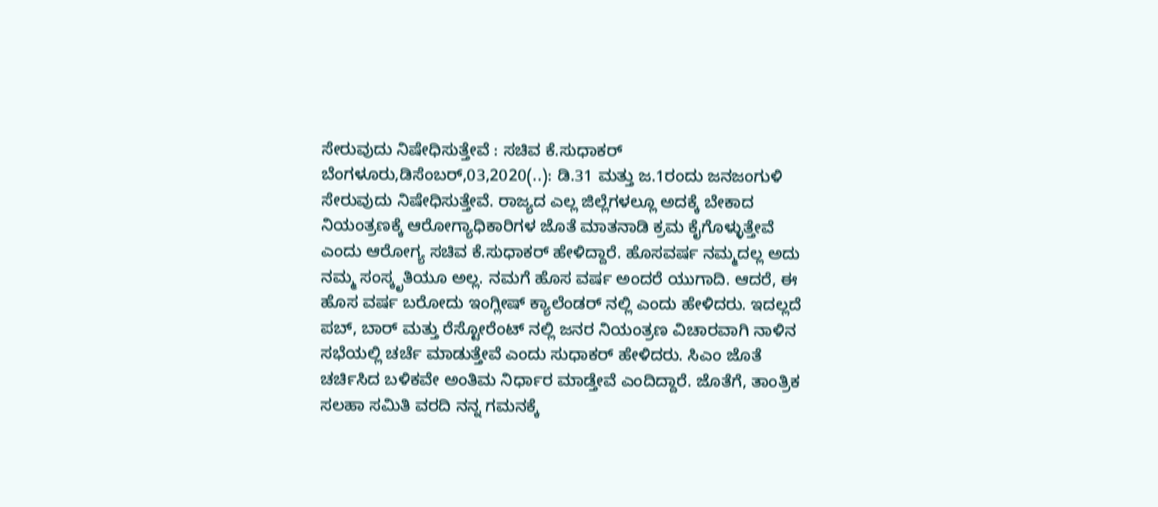ಸೇರುವುದು ನಿಷೇಧಿಸುತ್ತೇವೆ : ಸಚಿವ ಕೆ.ಸುಧಾಕರ್ ಬೆಂಗಳೂರು,ಡಿಸೆಂಬರ್,03,2020(..): ಡಿ.31 ಮತ್ತು ಜ.1ರಂದು ಜನಜಂಗುಳಿ ಸೇರುವುದು ನಿಷೇಧಿಸುತ್ತೇವೆ. ರಾಜ್ಯದ ಎಲ್ಲ ಜಿಲ್ಲೆಗಳಲ್ಲೂ ಅದಕ್ಕೆ ಬೇಕಾದ ನಿಯಂತ್ರಣಕ್ಕೆ ಆರೋಗ್ಯಾಧಿಕಾರಿಗಳ ಜೊತೆ ಮಾತನಾಡಿ ಕ್ರಮ ಕೈಗೊಳ್ಳುತ್ತೇವೆ ಎಂದು ಆರೋಗ್ಯ ಸಚಿವ ಕೆ.ಸುಧಾಕರ್ ಹೇಳಿದ್ದಾರೆ. ಹೊಸವರ್ಷ ನಮ್ಮದಲ್ಲ ಅದು ನಮ್ಮ ಸಂಸ್ಕೃತಿಯೂ ಅಲ್ಲ. ನಮಗೆ ಹೊಸ ವರ್ಷ ಅಂದರೆ ಯುಗಾದಿ. ಆದರೆ, ಈ ಹೊಸ ವರ್ಷ ಬರೋದು ಇಂಗ್ಲೀಷ್ ಕ್ಯಾಲೆಂಡರ್ ನಲ್ಲಿ ಎಂದು ಹೇಳಿದರು. ಇದಲ್ಲದೆ ಪಬ್, ಬಾರ್ ಮತ್ತು ರೆಸ್ಟೋರೆಂಟ್ ನಲ್ಲಿ ಜನರ ನಿಯಂತ್ರಣ ವಿಚಾರವಾಗಿ ನಾಳಿನ ಸಭೆಯಲ್ಲಿ ಚರ್ಚೆ ಮಾಡುತ್ತೇವೆ ಎಂದು ಸುಧಾಕರ್ ಹೇಳಿದರು. ಸಿಎಂ ಜೊತೆ ಚರ್ಚಿಸಿದ ಬಳಿಕವೇ ಅಂತಿಮ ನಿರ್ಧಾರ ಮಾಡ್ತೇವೆ ಎಂದಿದ್ದಾರೆ. ಜೊತೆಗೆ, ತಾಂತ್ರಿಕ ಸಲಹಾ ಸಮಿತಿ ವರದಿ ನನ್ನ ಗಮನಕ್ಕೆ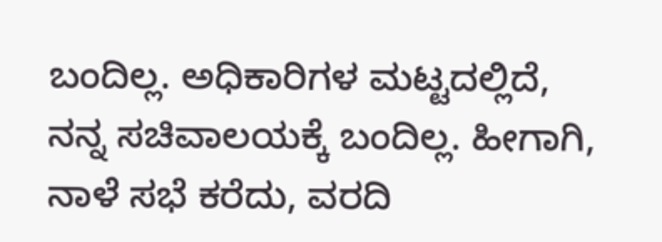ಬಂದಿಲ್ಲ. ಅಧಿಕಾರಿಗಳ ಮಟ್ಟದಲ್ಲಿದೆ, ನನ್ನ ಸಚಿವಾಲಯಕ್ಕೆ ಬಂದಿಲ್ಲ. ಹೀಗಾಗಿ, ನಾಳೆ ಸಭೆ ಕರೆದು, ವರದಿ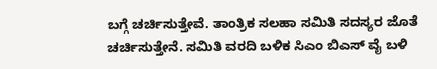ಬಗ್ಗೆ ಚರ್ಚಿಸುತ್ತೇವೆ. ತಾಂತ್ರಿಕ ಸಲಹಾ ಸಮಿತಿ ಸದಸ್ಯರ ಜೊತೆ ಚರ್ಚಿಸುತ್ತೇನೆ. ಸಮಿತಿ ವರದಿ ಬಳಿಕ ಸಿಎಂ ಬಿಎಸ್ ವೈ ಬಳಿ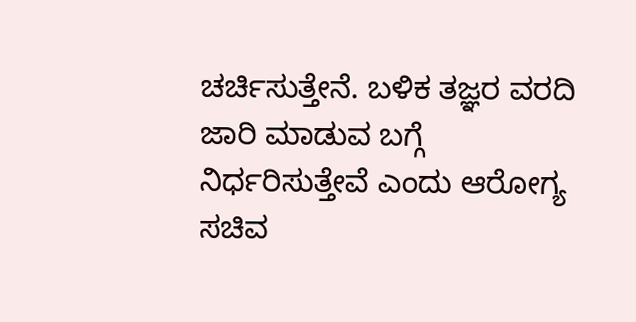ಚರ್ಚಿಸುತ್ತೇನೆ. ಬಳಿಕ ತಜ್ಞರ ವರದಿ ಜಾರಿ ಮಾಡುವ ಬಗ್ಗೆ ನಿರ್ಧರಿಸುತ್ತೇವೆ ಎಂದು ಆರೋಗ್ಯ ಸಚಿವ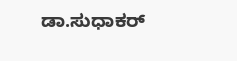ಡಾ.ಸುಧಾಕರ್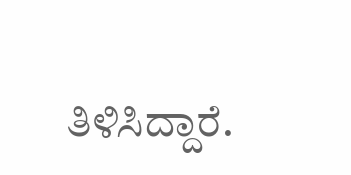ತಿಳಿಸಿದ್ದಾರೆ.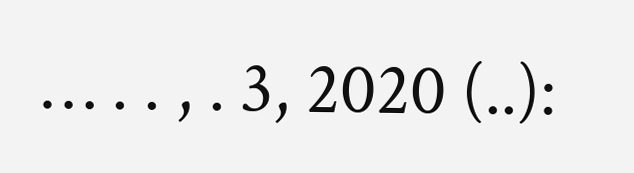… . . , . 3, 2020 (..):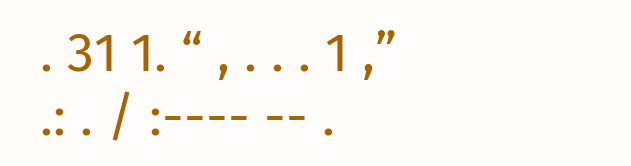. 31 1. “ , . . . 1 ,” .: . / :---- -- .